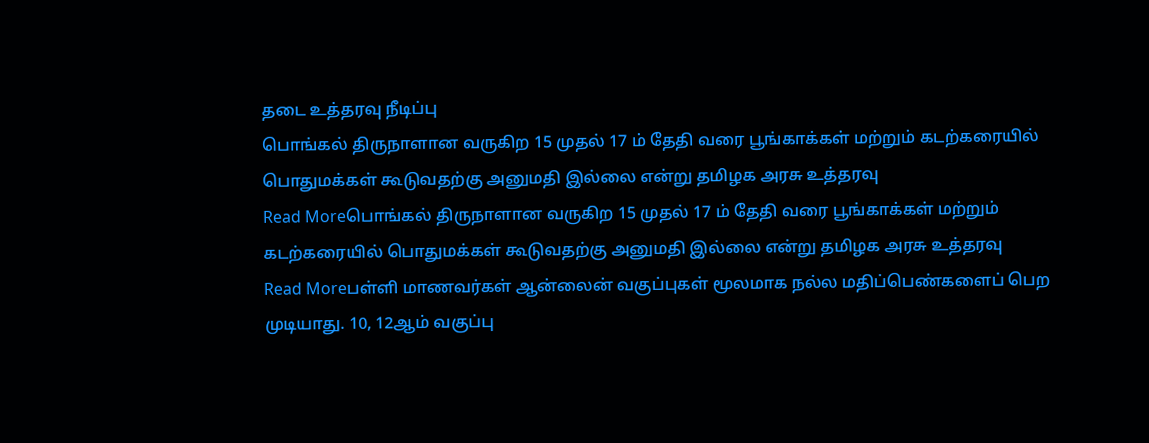தடை உத்தரவு நீடிப்பு
பொங்கல் திருநாளான வருகிற 15 முதல் 17 ம் தேதி வரை பூங்காக்கள் மற்றும் கடற்கரையில் பொதுமக்கள் கூடுவதற்கு அனுமதி இல்லை என்று தமிழக அரசு உத்தரவு
Read Moreபொங்கல் திருநாளான வருகிற 15 முதல் 17 ம் தேதி வரை பூங்காக்கள் மற்றும் கடற்கரையில் பொதுமக்கள் கூடுவதற்கு அனுமதி இல்லை என்று தமிழக அரசு உத்தரவு
Read Moreபள்ளி மாணவர்கள் ஆன்லைன் வகுப்புகள் மூலமாக நல்ல மதிப்பெண்களைப் பெற முடியாது. 10, 12ஆம் வகுப்பு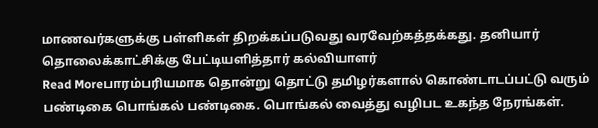மாணவர்களுக்கு பள்ளிகள் திறக்கப்படுவது வரவேற்கத்தக்கது. தனியார் தொலைக்காட்சிக்கு பேட்டியளித்தார் கல்வியாளர்
Read Moreபாரம்பரியமாக தொன்று தொட்டு தமிழர்களால் கொண்டாடப்பட்டு வரும் பண்டிகை பொங்கல் பண்டிகை. பொங்கல் வைத்து வழிபட உகந்த நேரங்கள்.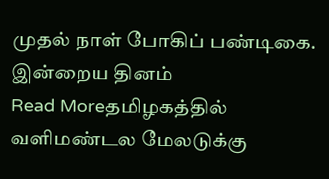முதல் நாள் போகிப் பண்டிகை. இன்றைய தினம்
Read Moreதமிழகத்தில் வளிமண்டல மேலடுக்கு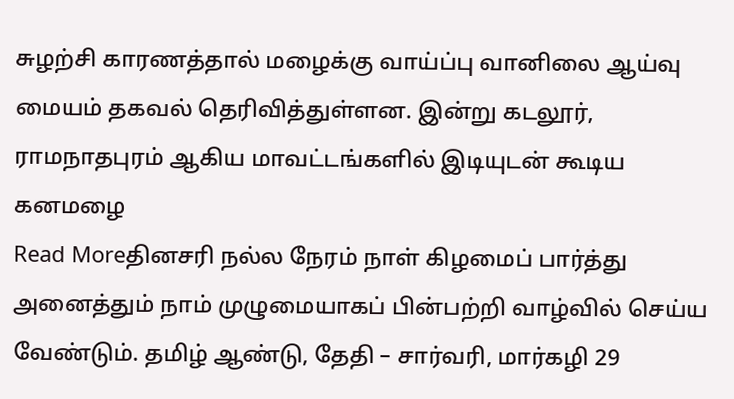சுழற்சி காரணத்தால் மழைக்கு வாய்ப்பு வானிலை ஆய்வு மையம் தகவல் தெரிவித்துள்ளன. இன்று கடலூர், ராமநாதபுரம் ஆகிய மாவட்டங்களில் இடியுடன் கூடிய கனமழை
Read Moreதினசரி நல்ல நேரம் நாள் கிழமைப் பார்த்து அனைத்தும் நாம் முழுமையாகப் பின்பற்றி வாழ்வில் செய்ய வேண்டும். தமிழ் ஆண்டு, தேதி – சார்வரி, மார்கழி 29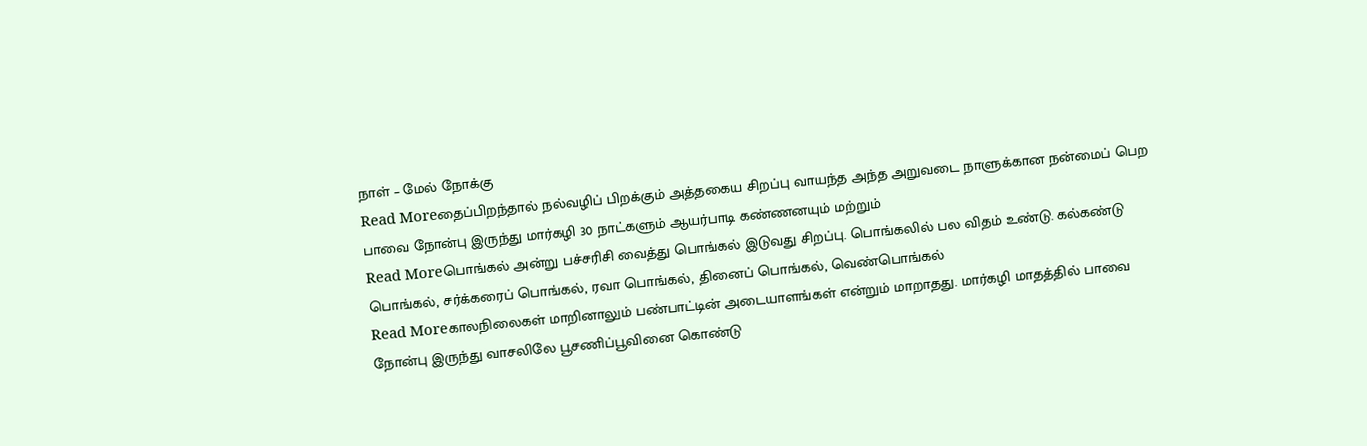நாள் – மேல் நோக்கு
Read Moreதைப்பிறந்தால் நல்வழிப் பிறக்கும் அத்தகைய சிறப்பு வாயந்த அந்த அறுவடை நாளுக்கான நன்மைப் பெற பாவை நோன்பு இருந்து மார்கழி 30 நாட்களும் ஆயர்பாடி கண்ணனயும் மற்றும்
Read Moreபொங்கல் அன்று பச்சரிசி வைத்து பொங்கல் இடுவது சிறப்பு. பொங்கலில் பல விதம் உண்டு. கல்கண்டு பொங்கல், சர்க்கரைப் பொங்கல், ரவா பொங்கல், தினைப் பொங்கல், வெண்பொங்கல்
Read Moreகாலநிலைகள் மாறினாலும் பண்பாட்டின் அடையாளங்கள் என்றும் மாறாதது. மார்கழி மாதத்தில் பாவை நோன்பு இருந்து வாசலிலே பூசணிப்பூவினை கொண்டு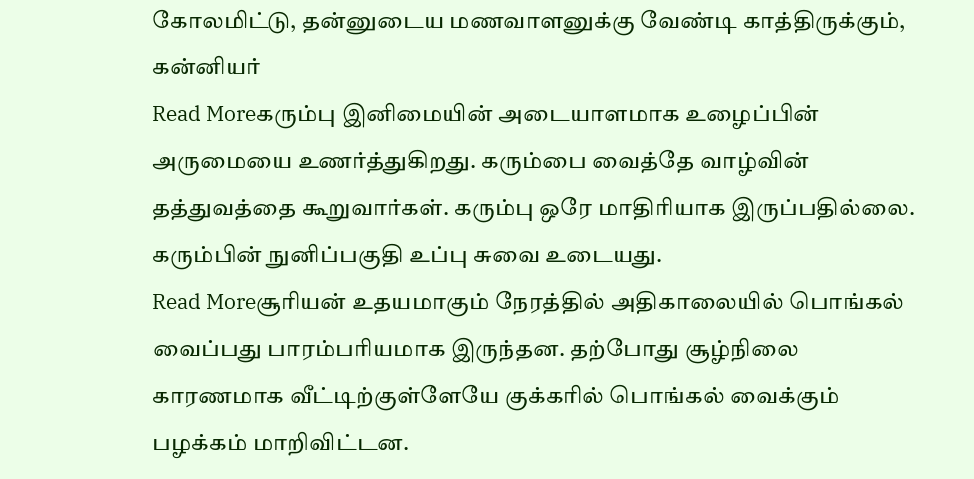கோலமிட்டு, தன்னுடைய மணவாளனுக்கு வேண்டி காத்திருக்கும், கன்னியர்
Read Moreகரும்பு இனிமையின் அடையாளமாக உழைப்பின் அருமையை உணர்த்துகிறது. கரும்பை வைத்தே வாழ்வின் தத்துவத்தை கூறுவார்கள். கரும்பு ஒரே மாதிரியாக இருப்பதில்லை. கரும்பின் நுனிப்பகுதி உப்பு சுவை உடையது.
Read Moreசூரியன் உதயமாகும் நேரத்தில் அதிகாலையில் பொங்கல் வைப்பது பாரம்பரியமாக இருந்தன. தற்போது சூழ்நிலை காரணமாக வீட்டிற்குள்ளேயே குக்கரில் பொங்கல் வைக்கும் பழக்கம் மாறிவிட்டன.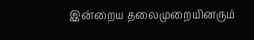இன்றைய தலைமுறையினரும்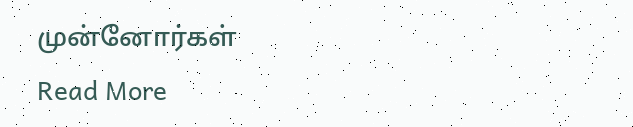முன்னோர்கள்
Read More